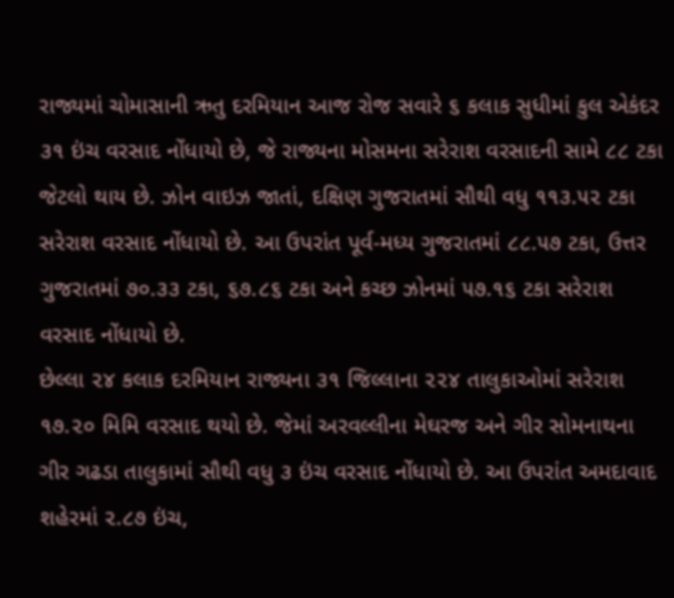રાજ્યમાં ચોમાસાની ઋતુ દરમિયાન આજ રોજ સવારે ૬ કલાક સુધીમાં કુલ એકંદર ૩૧ ઇંચ વરસાદ નોંધાયો છે, જે રાજ્યના મોસમના સરેરાશ વરસાદની સામે ૮૮ ટકા જેટલો થાય છે. ઝોન વાઇઝ જાતાં, દક્ષિણ ગુજરાતમાં સૌથી વધુ ૧૧૩.૫૨ ટકા સરેરાશ વરસાદ નોંધાયો છે. આ ઉપરાંત પૂર્વ-મધ્ય ગુજરાતમાં ૮૮.૫૭ ટકા, ઉત્તર ગુજરાતમાં ૭૦.૩૩ ટકા, ૬૭.૮૬ ટકા અને કચ્છ ઝોનમાં ૫૭.૧૬ ટકા સરેરાશ વરસાદ નોંધાયો છે.
છેલ્લા ૨૪ કલાક દરમિયાન રાજ્યના ૩૧ જિલ્લાના ૨૨૪ તાલુકાઓમાં સરેરાશ ૧૭.૨૦ મિમિ વરસાદ થયો છે. જેમાં અરવલ્લીના મેઘરજ અને ગીર સોમનાથના ગીર ગઢડા તાલુકામાં સૌથી વધુ ૩ ઇંચ વરસાદ નોંધાયો છે. આ ઉપરાંત અમદાવાદ શહેરમાં ૨.૮૭ ઇંચ,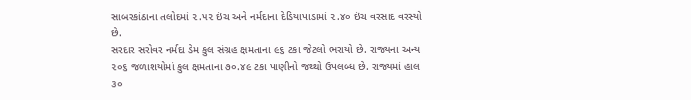સાબરકાંઠાના તલોદમાં ૨.૫૨ ઇંચ અને નર્મદાના દેડિયાપાડામાં ૨.૪૦ ઇંચ વરસાદ વરસ્યો છે.
સરદાર સરોવર નર્મદા ડેમ કુલ સંગ્રહ ક્ષમતાના ૯૬ ટકા જેટલો ભરાયો છે. રાજ્યના અન્ય ૨૦૬ જળાશયોમાં કુલ ક્ષમતાના ૭૦.૪૯ ટકા પાણીનો જથ્થો ઉપલબ્ધ છે. રાજ્યમાં હાલ ૩૦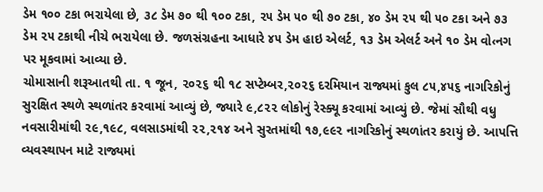ડેમ ૧૦૦ ટકા ભરાયેલા છે, ૩૮ ડેમ ૭૦ થી ૧૦૦ ટકા, ૨૫ ડેમ ૫૦ થી ૭૦ ટકા, ૪૦ ડેમ ૨૫ થી ૫૦ ટકા અને ૭૩ ડેમ ૨૫ ટકાથી નીચે ભરાયેલા છે. જળસંગ્રહના આધારે ૪૫ ડેમ હાઇ એલર્ટ, ૧૩ ડેમ એલર્ટ અને ૧૦ ડેમ વો‹નગ પર મૂકવામાં આવ્યા છે.
ચોમાસાની શરૂઆતથી તા. ૧ જૂન, ૨૦૨૬ થી ૧૮ સપ્ટેમ્બર,૨૦૨૬ દરમિયાન રાજ્યમાં કુલ ૮૫,૪૫૬ નાગરિકોનું સુરક્ષિત સ્થળે સ્થળાંતર કરવામાં આવ્યું છે, જ્યારે ૯,૮૨૨ લોકોનું રેસ્ક્યૂ કરવામાં આવ્યું છે. જેમાં સૌથી વધુ નવસારીમાંથી ૨૯,૧૯૮, વલસાડમાંથી ૨૨,૨૧૪ અને સુરતમાંથી ૧૭,૯૯૨ નાગરિકોનું સ્થળાંતર કરાયું છે. આપત્તિ વ્યવસ્થાપન માટે રાજ્યમાં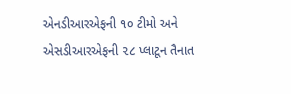એનડીઆરએફની ૧૦ ટીમો અને એસડીઆરએફની ૨૮ પ્લાટૂન તૈનાત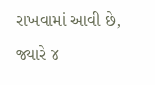રાખવામાં આવી છે, જ્યારે ૪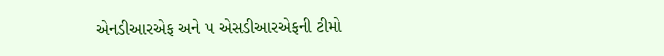એનડીઆરએફ અને ૫ એસડીઆરએફની ટીમો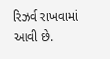રિઝર્વ રાખવામાં આવી છે.